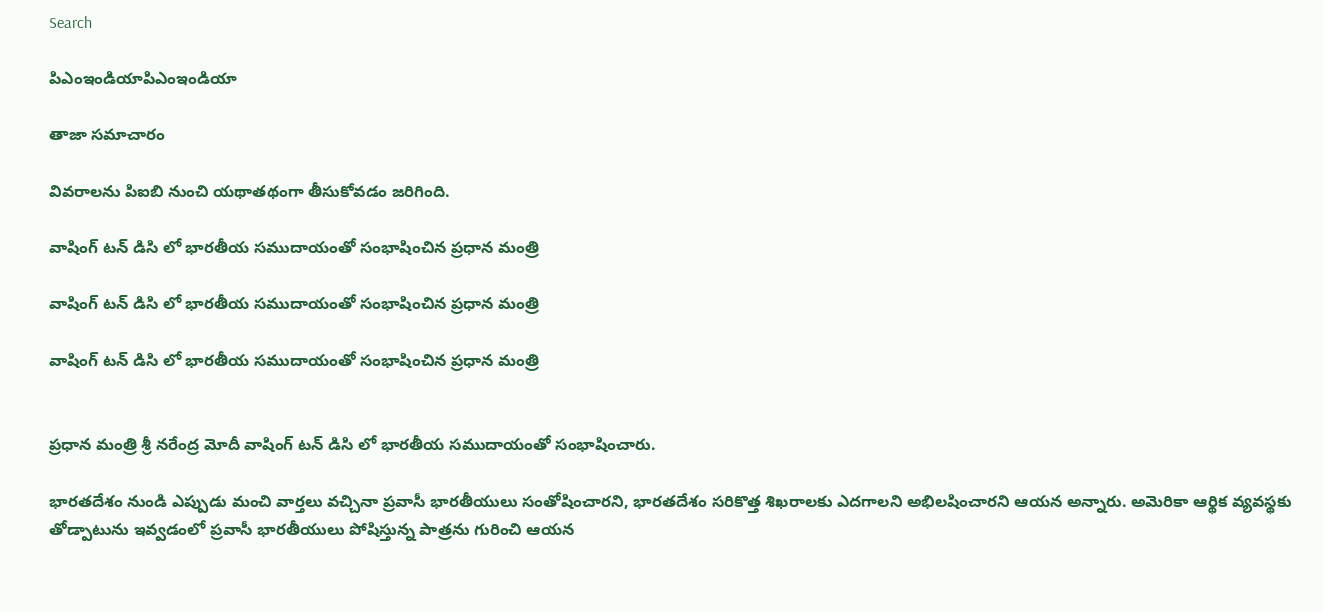Search

పిఎంఇండియాపిఎంఇండియా

తాజా స‌మాచారం

వివరాలను పిఐబి నుంచి యథాతథంగా తీసుకోవడం జరిగింది.

వాషింగ్ టన్ డిసి లో భారతీయ సముదాయంతో సంభాషించిన ప్రధాన మంత్రి

వాషింగ్ టన్ డిసి లో భారతీయ సముదాయంతో సంభాషించిన ప్రధాన మంత్రి

వాషింగ్ టన్ డిసి లో భారతీయ సముదాయంతో సంభాషించిన ప్రధాన మంత్రి


ప్రధాన మంత్రి శ్రీ నరేంద్ర మోదీ వాషింగ్ టన్ డిసి లో భారతీయ సముదాయంతో సంభాషించారు.

భారతదేశం నుండి ఎప్పుడు మంచి వార్తలు వచ్చినా ప్రవాసీ భారతీయులు సంతోషించారని, భారతదేశం సరికొత్త శిఖరాలకు ఎదగాలని అభిలషించారని ఆయన అన్నారు. అమెరికా ఆర్థిక వ్యవస్థకు తోడ్పాటును ఇవ్వడంలో ప్రవాసీ భారతీయులు పోషిస్తున్న పాత్రను గురించి ఆయన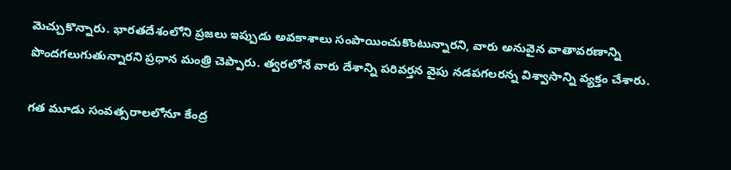మెచ్చుకొన్నారు. భారతదేశంలోని ప్రజలు ఇప్పుడు అవకాశాలు సంపాయించుకొంటున్నారని, వారు అనువైన వాతావరణాన్ని పొందగలుగుతున్నారని ప్రధాన మంత్రి చెప్పారు. త్వరలోనే వారు దేశాన్ని పరివర్తన వైపు నడపగలరన్న విశ్వాసాన్ని వ్యక్తం చేశారు.

గత మూడు సంవత్సరాలలోనూ కేంద్ర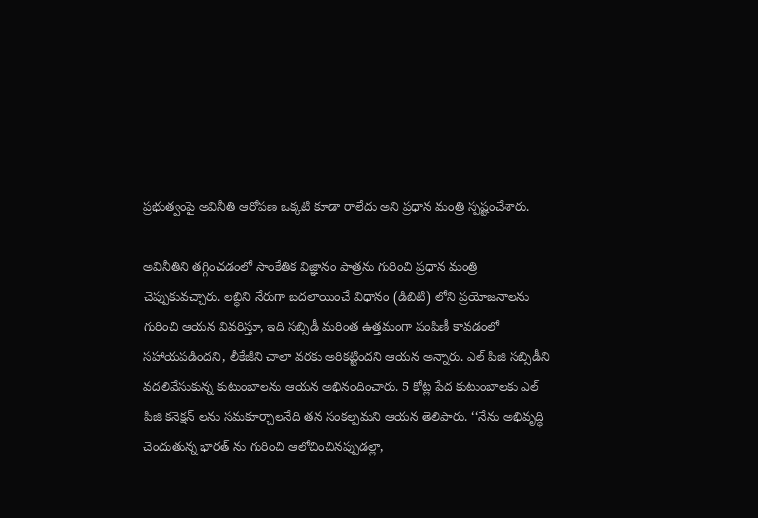ప్రభుత్వంపై అవినీతి ఆరోపణ ఒక్కటి కూడా రాలేదు అని ప్రధాన మంత్రి స్పష్టంచేశారు.

అవినీతిని తగ్గించడంలో సాంకేతిక విజ్ఞానం పాత్రను గురించి ప్రధాన మంత్రి చెప్పుకువచ్చారు. లబ్ధిని నేరుగా బదలాయించే విధానం (డిబిటి) లోని ప్రయోజనాలను గురించి ఆయన వివరిస్తూ, ఇది సబ్సిడీ మరింత ఉత్తమంగా పంపిణీ కావడంలో సహాయపడిందని, లీకేజీని చాలా వరకు అరికట్టిందని ఆయన అన్నారు. ఎల్ పిజి సబ్సిడీని వదలివేసుకున్న కుటుంబాలను ఆయన అభినందించారు. 5 కోట్ల పేద కుటుంబాలకు ఎల్ పిజి కనెక్షన్ లను సమకూర్చాలనేది తన సంకల్పమని ఆయన తెలిపారు. ‘‘నేను అభివృద్ధి చెందుతున్న భారత్ ను గురించి ఆలోచించినప్పుడల్లా,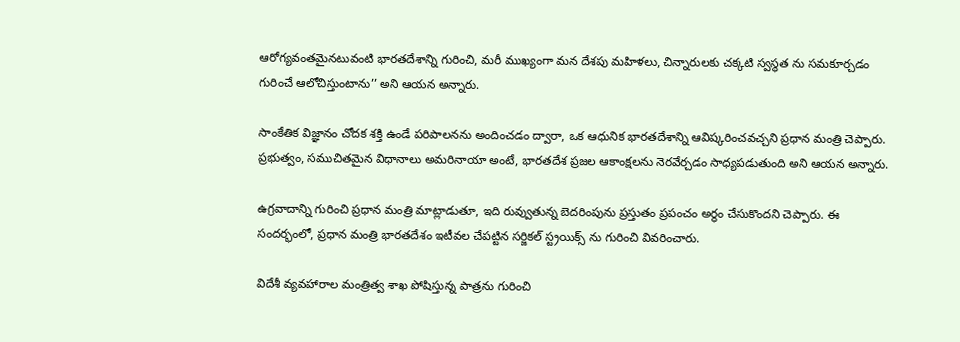ఆరోగ్యవంతమైనటువంటి భారతదేశాన్ని గురించి, మరీ ముఖ్యంగా మన దేశపు మహిళలు, చిన్నారులకు చక్కటి స్వస్థత ను సమకూర్చడం గురించే ఆలోచిస్తుంటాను’’ అని ఆయన అన్నారు.

సాంకేతిక విజ్ఞానం చోదక శక్తి ఉండే పరిపాలనను అందించడం ద్వారా, ఒక ఆధునిక భారతదేశాన్ని ఆవిష్కరించవచ్చని ప్రధాన మంత్రి చెప్పారు. ప్రభుత్వం, సముచితమైన విధానాలు అమరినాయా అంటే, భారతదేశ ప్రజల ఆకాంక్షలను నెరవేర్చడం సాధ్యపడుతుంది అని ఆయన అన్నారు.

ఉగ్రవాదాన్ని గురించి ప్రధాన మంత్రి మాట్లాడుతూ, ఇది రువ్వుతున్న బెదరింపును ప్రస్తుతం ప్రపంచం అర్థం చేసుకొందని చెప్పారు. ఈ సందర్భంలో, ప్రధాన మంత్రి భారతదేశం ఇటీవల చేపట్టిన సర్జికల్ స్ట్రయిక్స్ ను గురించి వివరించారు.

విదేశీ వ్యవహారాల మంత్రిత్వ శాఖ పోషిస్తున్న పాత్రను గురించి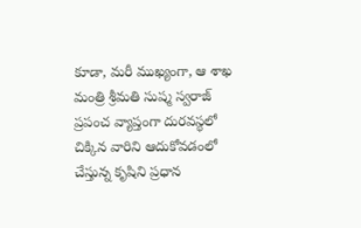కూడా, మరీ ముఖ్యంగా, ఆ శాఖ మంత్రి శ్రీమతి సుష్మ స్వరాజ్ ప్రపంచ వ్యాప్తంగా దురవస్థలో చిక్కిన వారిని ఆదుకోవడంలో చేస్తున్న కృషిని ప్రధాన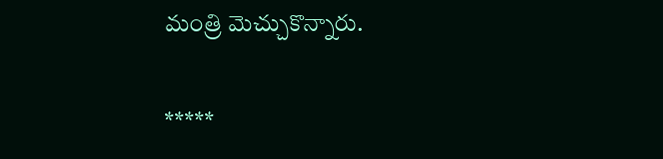మంత్రి మెచ్చుకొన్నారు.

*****